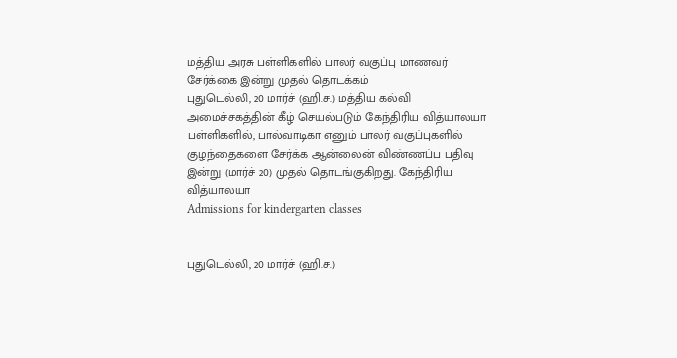மத்திய அரசு பள்ளிகளில் பாலர் வகுப்பு மாணவர் சேர்க்கை இன்று முதல் தொடக்கம்
புதுடெல்லி, 20 மார்ச் (ஹி.ச.) மத்திய கல்வி அமைச்சகத்தின் கீழ் செயல்படும் கேந்திரிய வித்யாலயா பள்ளிகளில், பால்வாடிகா எனும் பாலர் வகுப்புகளில் குழந்தைகளை சேர்க்க ஆன்லைன் விண்ணப்ப பதிவு இன்று (மார்ச் 20) முதல் தொடங்குகிறது. கேந்திரிய வித்யாலயா
Admissions for kindergarten classes


புதுடெல்லி, 20 மார்ச் (ஹி.ச.)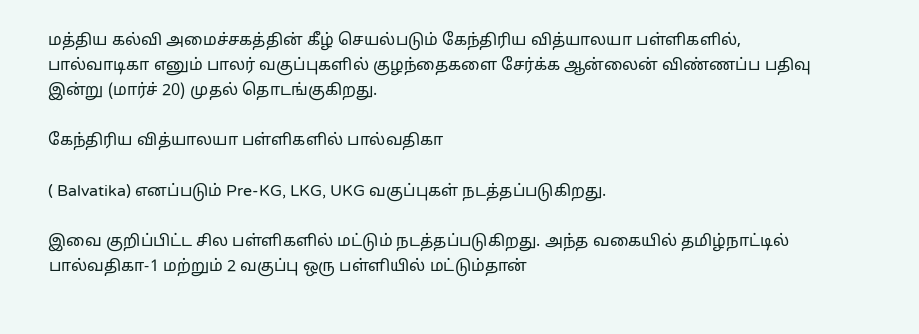மத்திய கல்வி அமைச்சகத்தின் கீழ் செயல்படும் கேந்திரிய வித்யாலயா பள்ளிகளில், பால்வாடிகா எனும் பாலர் வகுப்புகளில் குழந்தைகளை சேர்க்க ஆன்லைன் விண்ணப்ப பதிவு இன்று (மார்ச் 20) முதல் தொடங்குகிறது.

கேந்திரிய வித்யாலயா பள்ளிகளில் பால்வதிகா

( Balvatika) எனப்படும் Pre-KG, LKG, UKG வகுப்புகள் நடத்தப்படுகிறது.

இவை குறிப்பிட்ட சில பள்ளிகளில் மட்டும் நடத்தப்படுகிறது. அந்த வகையில் தமிழ்நாட்டில் பால்வதிகா-1 மற்றும் 2 வகுப்பு ஒரு பள்ளியில் மட்டும்தான்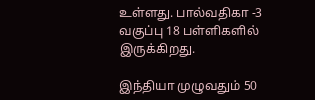உள்ளது. பால்வதிகா -3 வகுப்பு 18 பள்ளிகளில் இருக்கிறது.

இந்தியா முழுவதும் 50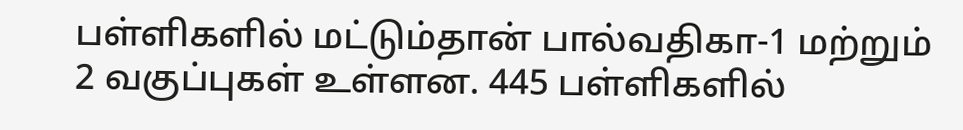பள்ளிகளில் மட்டும்தான் பால்வதிகா-1 மற்றும் 2 வகுப்புகள் உள்ளன. 445 பள்ளிகளில்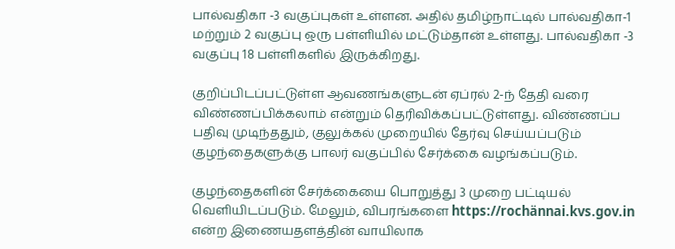பால்வதிகா -3 வகுப்புகள் உள்ளன. அதில் தமிழ்நாட்டில் பால்வதிகா-1 மற்றும் 2 வகுப்பு ஒரு பள்ளியில் மட்டும்தான் உள்ளது. பால்வதிகா -3 வகுப்பு 18 பள்ளிகளில் இருக்கிறது.

குறிப்பிடப்பட்டுள்ள ஆவணங்களுடன் ஏப்ரல் 2-ந் தேதி வரை விண்ணப்பிக்கலாம் என்றும் தெரிவிக்கப்பட்டுள்ளது. விண்ணப்ப பதிவு முடிந்ததும், குலுக்கல் முறையில் தேர்வு செய்யப்படும் குழந்தைகளுக்கு பாலர் வகுப்பில் சேர்க்கை வழங்கப்படும்.

குழந்தைகளின் சேர்க்கையை பொறுத்து 3 முறை பட்டியல் வெளியிடப்படும். மேலும், விபரங்களை https://rochännai.kvs.gov.in என்ற இணையதளத்தின் வாயிலாக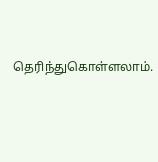தெரிந்துகொள்ளலாம்.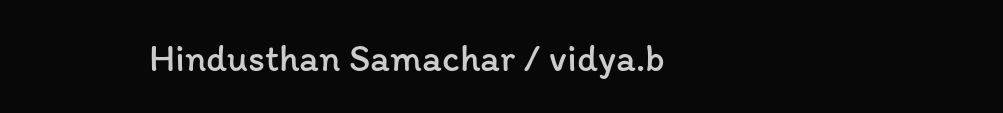Hindusthan Samachar / vidya.b